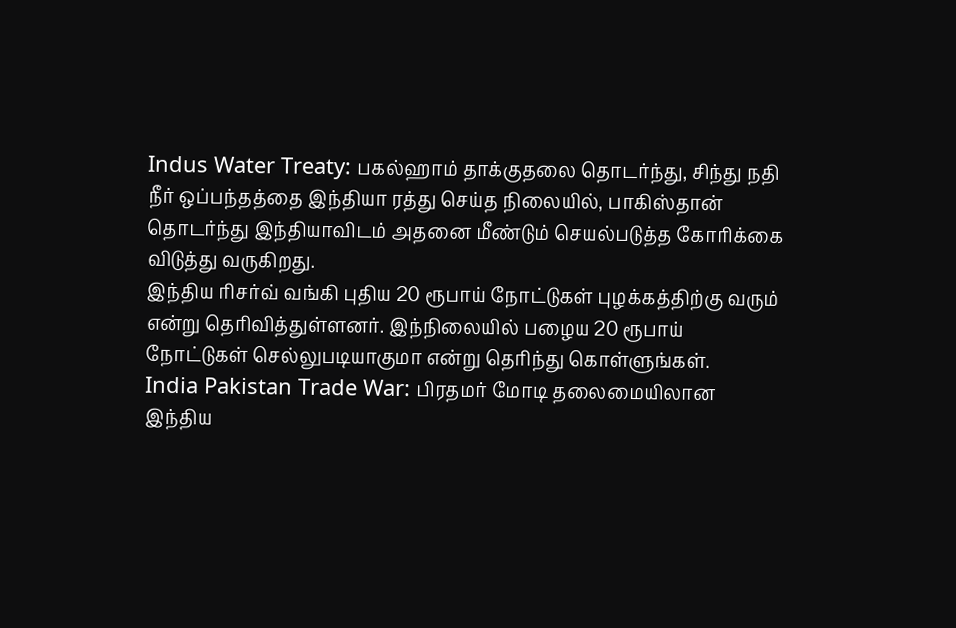Indus Water Treaty: பகல்ஹாம் தாக்குதலை தொடர்ந்து, சிந்து நதி நீர் ஒப்பந்தத்தை இந்தியா ரத்து செய்த நிலையில், பாகிஸ்தான் தொடர்ந்து இந்தியாவிடம் அதனை மீண்டும் செயல்படுத்த கோரிக்கை விடுத்து வருகிறது.
இந்திய ரிசர்வ் வங்கி புதிய 20 ரூபாய் நோட்டுகள் புழக்கத்திற்கு வரும் என்று தெரிவித்துள்ளனர். இந்நிலையில் பழைய 20 ரூபாய் நோட்டுகள் செல்லுபடியாகுமா என்று தெரிந்து கொள்ளுங்கள்.
India Pakistan Trade War: பிரதமர் மோடி தலைமையிலான இந்திய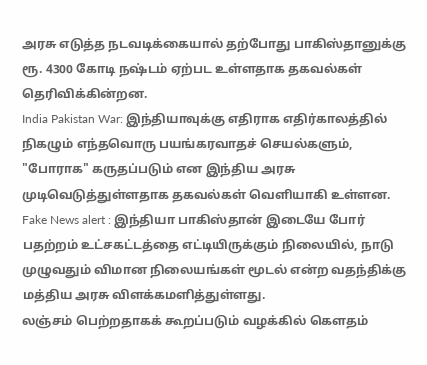அரசு எடுத்த நடவடிக்கையால் தற்போது பாகிஸ்தானுக்கு ரூ. 4300 கோடி நஷ்டம் ஏற்பட உள்ளதாக தகவல்கள் தெரிவிக்கின்றன.
India Pakistan War: இந்தியாவுக்கு எதிராக எதிர்காலத்தில் நிகழும் எந்தவொரு பயங்கரவாதச் செயல்களும், "போராக" கருதப்படும் என இந்திய அரசு முடிவெடுத்துள்ளதாக தகவல்கள் வெளியாகி உள்ளன.
Fake News alert : இந்தியா பாகிஸ்தான் இடையே போர் பதற்றம் உட்சகட்டத்தை எட்டியிருக்கும் நிலையில், நாடு முழுவதும் விமான நிலையங்கள் மூடல் என்ற வதந்திக்கு மத்திய அரசு விளக்கமளித்துள்ளது.
லஞ்சம் பெற்றதாகக் கூறப்படும் வழக்கில் கௌதம்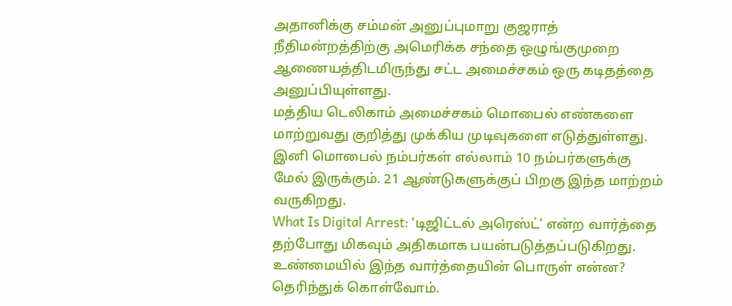அதானிக்கு சம்மன் அனுப்புமாறு குஜராத் நீதிமன்றத்திற்கு அமெரிக்க சந்தை ஒழுங்குமுறை ஆணையத்திடமிருந்து சட்ட அமைச்சகம் ஒரு கடிதத்தை அனுப்பியுள்ளது.
மத்திய டெலிகாம் அமைச்சகம் மொபைல் எண்களை மாற்றுவது குறித்து முக்கிய முடிவுகளை எடுத்துள்ளது. இனி மொபைல் நம்பர்கள் எல்லாம் 10 நம்பர்களுக்கு மேல் இருக்கும். 21 ஆண்டுகளுக்குப் பிறகு இந்த மாற்றம் வருகிறது.
What Is Digital Arrest: ‘டிஜிட்டல் அரெஸ்ட்’ என்ற வார்த்தை தற்போது மிகவும் அதிகமாக பயன்படுத்தப்படுகிறது. உண்மையில் இந்த வார்த்தையின் பொருள் என்ன? தெரிந்துக் கொள்வோம்.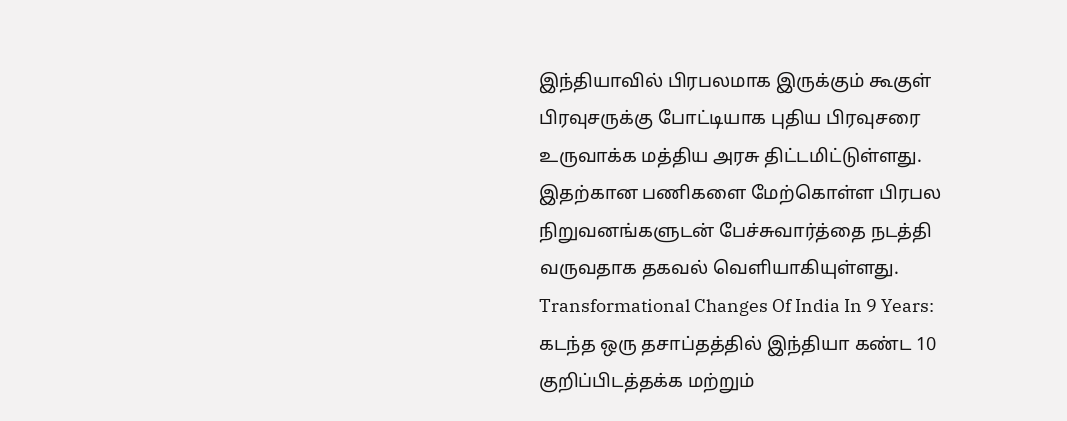இந்தியாவில் பிரபலமாக இருக்கும் கூகுள் பிரவுசருக்கு போட்டியாக புதிய பிரவுசரை உருவாக்க மத்திய அரசு திட்டமிட்டுள்ளது. இதற்கான பணிகளை மேற்கொள்ள பிரபல நிறுவனங்களுடன் பேச்சுவார்த்தை நடத்தி வருவதாக தகவல் வெளியாகியுள்ளது.
Transformational Changes Of India In 9 Years: கடந்த ஒரு தசாப்தத்தில் இந்தியா கண்ட 10 குறிப்பிடத்தக்க மற்றும்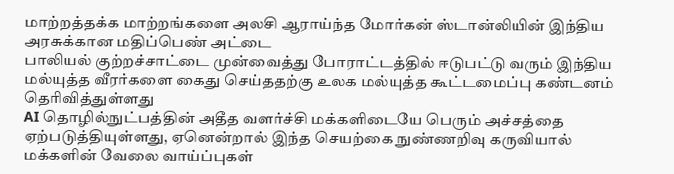மாற்றத்தக்க மாற்றங்களை அலசி ஆராய்ந்த மோர்கன் ஸ்டான்லியின் இந்திய அரசுக்கான மதிப்பெண் அட்டை
பாலியல் குற்றச்சாட்டை முன்வைத்து போராட்டத்தில் ஈடுபட்டு வரும் இந்திய மல்யுத்த வீரர்களை கைது செய்ததற்கு உலக மல்யுத்த கூட்டமைப்பு கண்டனம் தெரிவித்துள்ளது
AI தொழில்நுட்பத்தின் அதீத வளர்ச்சி மக்களிடையே பெரும் அச்சத்தை ஏற்படுத்தியுள்ளது, ஏனென்றால் இந்த செயற்கை நுண்ணறிவு கருவியால் மக்களின் வேலை வாய்ப்புகள்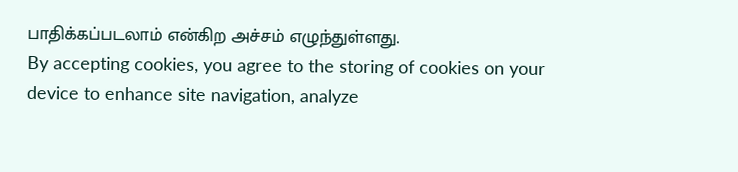பாதிக்கப்படலாம் என்கிற அச்சம் எழுந்துள்ளது.
By accepting cookies, you agree to the storing of cookies on your device to enhance site navigation, analyze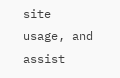site usage, and assist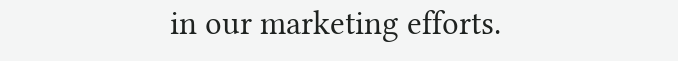in our marketing efforts.